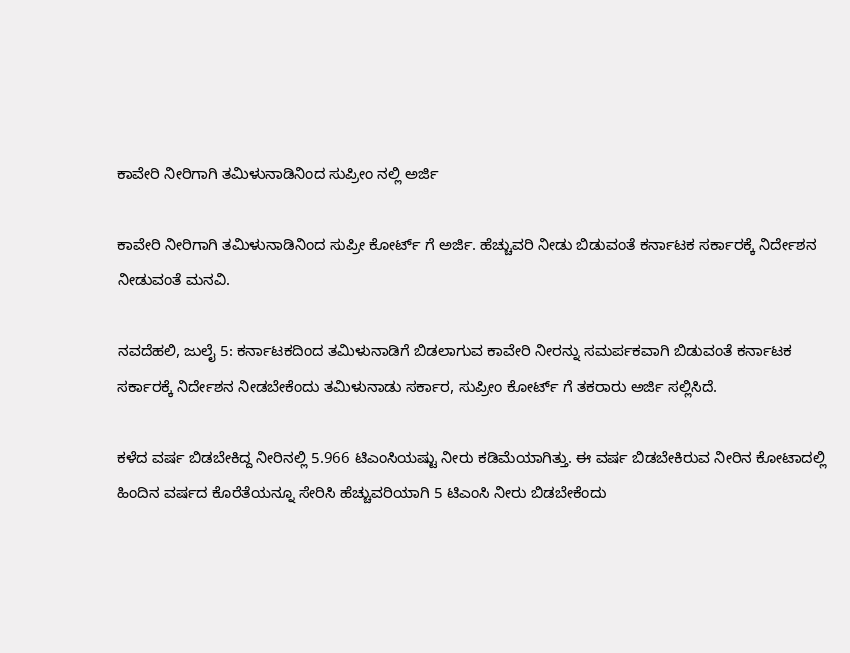ಕಾವೇರಿ ನೀರಿಗಾಗಿ ತಮಿಳುನಾಡಿನಿಂದ ಸುಪ್ರೀಂ ನಲ್ಲಿ ಅರ್ಜಿ

ಕಾವೇರಿ ನೀರಿಗಾಗಿ ತಮಿಳುನಾಡಿನಿಂದ ಸುಪ್ರೀ ಕೋರ್ಟ್ ಗೆ ಅರ್ಜಿ. ಹೆಚ್ಚುವರಿ ನೀಡು ಬಿಡುವಂತೆ ಕರ್ನಾಟಕ ಸರ್ಕಾರಕ್ಕೆ ನಿರ್ದೇಶನ ನೀಡುವಂತೆ ಮನವಿ.

ನವದೆಹಲಿ, ಜುಲೈ 5: ಕರ್ನಾಟಕದಿಂದ ತಮಿಳುನಾಡಿಗೆ ಬಿಡಲಾಗುವ ಕಾವೇರಿ ನೀರನ್ನು ಸಮರ್ಪಕವಾಗಿ ಬಿಡುವಂತೆ ಕರ್ನಾಟಕ ಸರ್ಕಾರಕ್ಕೆ ನಿರ್ದೇಶನ ನೀಡಬೇಕೆಂದು ತಮಿಳುನಾಡು ಸರ್ಕಾರ, ಸುಪ್ರೀಂ ಕೋರ್ಟ್ ಗೆ ತಕರಾರು ಅರ್ಜಿ ಸಲ್ಲಿಸಿದೆ.

ಕಳೆದ ವರ್ಷ ಬಿಡಬೇಕಿದ್ದ ನೀರಿನಲ್ಲಿ 5.966 ಟಿಎಂಸಿಯಷ್ಟು ನೀರು ಕಡಿಮೆಯಾಗಿತ್ತು. ಈ ವರ್ಷ ಬಿಡಬೇಕಿರುವ ನೀರಿನ ಕೋಟಾದಲ್ಲಿ ಹಿಂದಿನ ವರ್ಷದ ಕೊರೆತೆಯನ್ನೂ ಸೇರಿಸಿ ಹೆಚ್ಚುವರಿಯಾಗಿ 5 ಟಿಎಂಸಿ ನೀರು ಬಿಡಬೇಕೆಂದು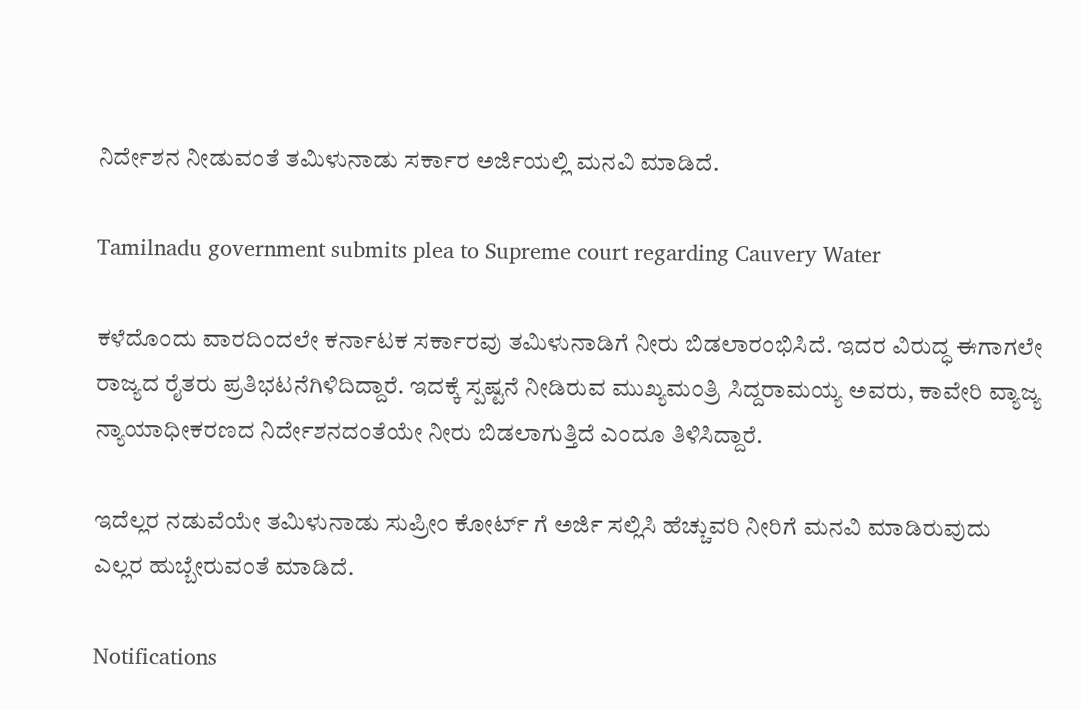ನಿರ್ದೇಶನ ನೀಡುವಂತೆ ತಮಿಳುನಾಡು ಸರ್ಕಾರ ಅರ್ಜಿಯಲ್ಲಿ ಮನವಿ ಮಾಡಿದೆ.

Tamilnadu government submits plea to Supreme court regarding Cauvery Water

ಕಳೆದೊಂದು ವಾರದಿಂದಲೇ ಕರ್ನಾಟಕ ಸರ್ಕಾರವು ತಮಿಳುನಾಡಿಗೆ ನೀರು ಬಿಡಲಾರಂಭಿಸಿದೆ. ಇದರ ವಿರುದ್ಧ ಈಗಾಗಲೇ ರಾಜ್ಯದ ರೈತರು ಪ್ರತಿಭಟನೆಗಿಳಿದಿದ್ದಾರೆ. ಇದಕ್ಕೆ ಸ್ಪಷ್ಟನೆ ನೀಡಿರುವ ಮುಖ್ಯಮಂತ್ರಿ ಸಿದ್ದರಾಮಯ್ಯ ಅವರು, ಕಾವೇರಿ ವ್ಯಾಜ್ಯ ನ್ಯಾಯಾಧೀಕರಣದ ನಿರ್ದೇಶನದಂತೆಯೇ ನೀರು ಬಿಡಲಾಗುತ್ತಿದೆ ಎಂದೂ ತಿಳಿಸಿದ್ದಾರೆ.

ಇದೆಲ್ಲರ ನಡುವೆಯೇ ತಮಿಳುನಾಡು ಸುಪ್ರೀಂ ಕೋರ್ಟ್ ಗೆ ಅರ್ಜಿ ಸಲ್ಲಿಸಿ ಹೆಚ್ಚುವರಿ ನೀರಿಗೆ ಮನವಿ ಮಾಡಿರುವುದು ಎಲ್ಲರ ಹುಬ್ಬೇರುವಂತೆ ಮಾಡಿದೆ.

Notifications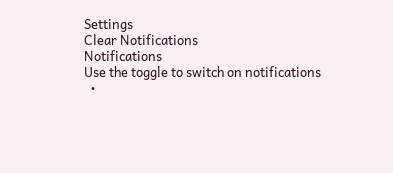Settings
Clear Notifications
Notifications
Use the toggle to switch on notifications
  •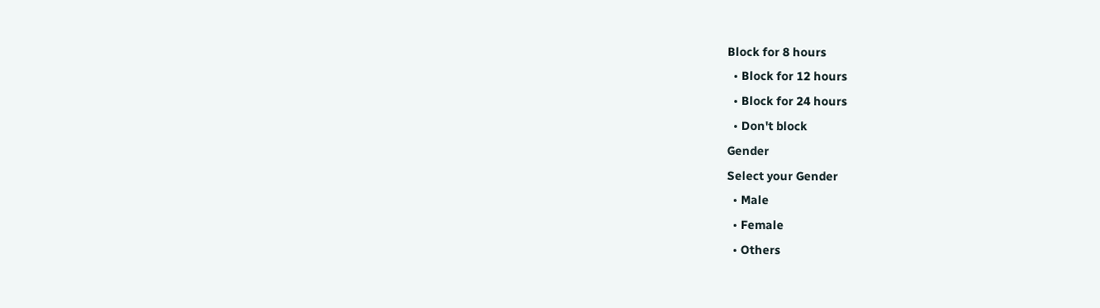Block for 8 hours
  • Block for 12 hours
  • Block for 24 hours
  • Don't block
Gender
Select your Gender
  • Male
  • Female
  • Others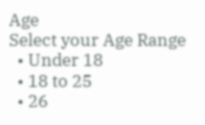Age
Select your Age Range
  • Under 18
  • 18 to 25
  • 26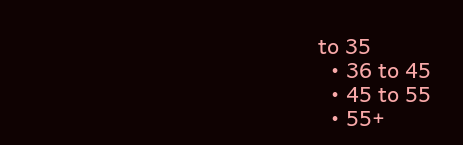to 35
  • 36 to 45
  • 45 to 55
  • 55+